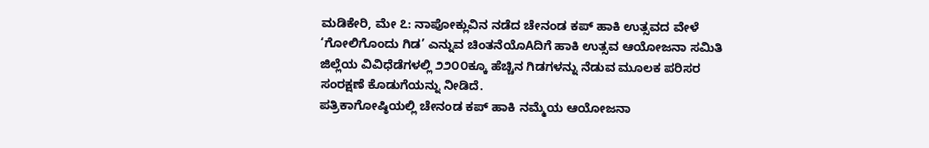ಮಡಿಕೇರಿ, ಮೇ ೭: ನಾಪೋಕ್ಲುವಿನ ನಡೆದ ಚೇನಂಡ ಕಪ್ ಹಾಕಿ ಉತ್ಸವದ ವೇಳೆ ‘ಗೋಲಿಗೊಂದು ಗಿಡ’ ಎನ್ನುವ ಚಿಂತನೆಯೊAದಿಗೆ ಹಾಕಿ ಉತ್ಸವ ಆಯೋಜನಾ ಸಮಿತಿ ಜಿಲ್ಲೆಯ ವಿವಿಧೆಡೆಗಳಲ್ಲಿ ೨೨೦೦ಕ್ಕೂ ಹೆಚ್ಚಿನ ಗಿಡಗಳನ್ನು ನೆಡುವ ಮೂಲಕ ಪರಿಸರ ಸಂರಕ್ಷಣೆ ಕೊಡುಗೆಯನ್ನು ನೀಡಿದೆ.
ಪತ್ರಿಕಾಗೋಷ್ಠಿಯಲ್ಲಿ ಚೇನಂಡ ಕಪ್ ಹಾಕಿ ನಮ್ಮೆಯ ಆಯೋಜನಾ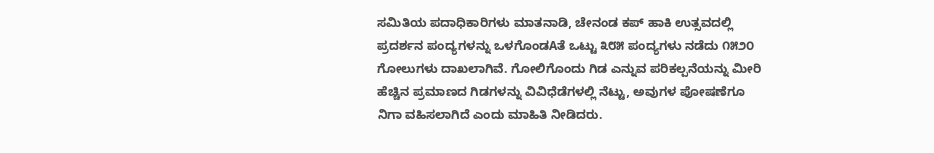ಸಮಿತಿಯ ಪದಾಧಿಕಾರಿಗಳು ಮಾತನಾಡಿ, ಚೇನಂಡ ಕಪ್ ಹಾಕಿ ಉತ್ಸವದಲ್ಲಿ ಪ್ರದರ್ಶನ ಪಂದ್ಯಗಳನ್ನು ಒಳಗೊಂಡAತೆ ಒಟ್ಟು ೩೮೫ ಪಂದ್ಯಗಳು ನಡೆದು ೧೫೨೦ ಗೋಲುಗಳು ದಾಖಲಾಗಿವೆ. ಗೋಲಿಗೊಂದು ಗಿಡ ಎನ್ನುವ ಪರಿಕಲ್ಪನೆಯನ್ನು ಮೀರಿ ಹೆಚ್ಚಿನ ಪ್ರಮಾಣದ ಗಿಡಗಳನ್ನು ವಿವಿಧೆಡೆಗಳಲ್ಲಿ ನೆಟ್ಟು, ಅವುಗಳ ಪೋಷಣೆಗೂ ನಿಗಾ ವಹಿಸಲಾಗಿದೆ ಎಂದು ಮಾಹಿತಿ ನೀಡಿದರು.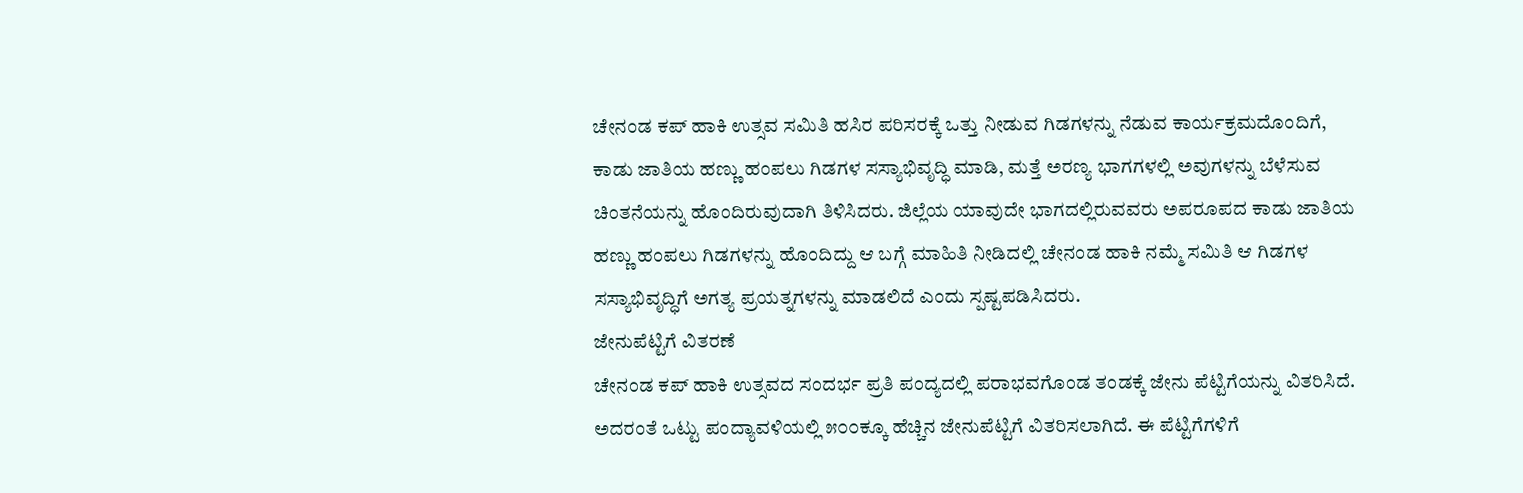ಚೇನಂಡ ಕಪ್ ಹಾಕಿ ಉತ್ಸವ ಸಮಿತಿ ಹಸಿರ ಪರಿಸರಕ್ಕೆ ಒತ್ತು ನೀಡುವ ಗಿಡಗಳನ್ನು ನೆಡುವ ಕಾರ್ಯಕ್ರಮದೊಂದಿಗೆ, ಕಾಡು ಜಾತಿಯ ಹಣ್ಣು ಹಂಪಲು ಗಿಡಗಳ ಸಸ್ಯಾಭಿವೃದ್ಧಿ ಮಾಡಿ, ಮತ್ತೆ ಅರಣ್ಯ ಭಾಗಗಳಲ್ಲಿ ಅವುಗಳನ್ನು ಬೆಳೆಸುವ ಚಿಂತನೆಯನ್ನು ಹೊಂದಿರುವುದಾಗಿ ತಿಳಿಸಿದರು. ಜಿಲ್ಲೆಯ ಯಾವುದೇ ಭಾಗದಲ್ಲಿರುವವರು ಅಪರೂಪದ ಕಾಡು ಜಾತಿಯ ಹಣ್ಣು ಹಂಪಲು ಗಿಡಗಳನ್ನು ಹೊಂದಿದ್ದು ಆ ಬಗ್ಗೆ ಮಾಹಿತಿ ನೀಡಿದಲ್ಲಿ ಚೇನಂಡ ಹಾಕಿ ನಮ್ಮೆ ಸಮಿತಿ ಆ ಗಿಡಗಳ ಸಸ್ಯಾಭಿವೃದ್ಧಿಗೆ ಅಗತ್ಯ ಪ್ರಯತ್ನಗಳನ್ನು ಮಾಡಲಿದೆ ಎಂದು ಸ್ಪಷ್ಟಪಡಿಸಿದರು.
ಜೇನುಪೆಟ್ಟಿಗೆ ವಿತರಣೆ
ಚೇನಂಡ ಕಪ್ ಹಾಕಿ ಉತ್ಸವದ ಸಂದರ್ಭ ಪ್ರತಿ ಪಂದ್ಯದಲ್ಲಿ ಪರಾಭವಗೊಂಡ ತಂಡಕ್ಕೆ ಜೇನು ಪೆಟ್ಟಿಗೆಯನ್ನು ವಿತರಿಸಿದೆ. ಅದರಂತೆ ಒಟ್ಟು ಪಂದ್ಯಾವಳಿಯಲ್ಲಿ ೫೦೦ಕ್ಕೂ ಹೆಚ್ಚಿನ ಜೇನುಪೆಟ್ಟಿಗೆ ವಿತರಿಸಲಾಗಿದೆ. ಈ ಪೆಟ್ಟಿಗೆಗಳಿಗೆ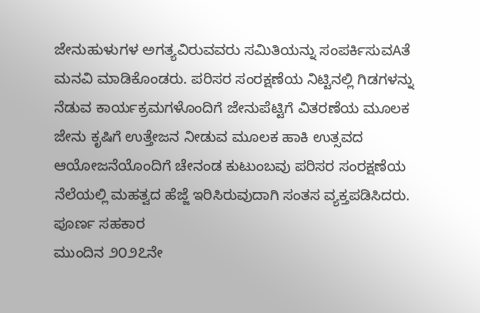ಜೇನುಹುಳುಗಳ ಅಗತ್ಯವಿರುವವರು ಸಮಿತಿಯನ್ನು ಸಂಪರ್ಕಿಸುವAತೆ ಮನವಿ ಮಾಡಿಕೊಂಡರು. ಪರಿಸರ ಸಂರಕ್ಷಣೆಯ ನಿಟ್ಟಿನಲ್ಲಿ ಗಿಡಗಳನ್ನು ನೆಡುವ ಕಾರ್ಯಕ್ರಮಗಳೊಂದಿಗೆ ಜೇನುಪೆಟ್ಟಿಗೆ ವಿತರಣೆಯ ಮೂಲಕ ಜೇನು ಕೃಷಿಗೆ ಉತ್ತೇಜನ ನೀಡುವ ಮೂಲಕ ಹಾಕಿ ಉತ್ಸವದ ಆಯೋಜನೆಯೊಂದಿಗೆ ಚೇನಂಡ ಕುಟುಂಬವು ಪರಿಸರ ಸಂರಕ್ಷಣೆಯ ನೆಲೆಯಲ್ಲಿ ಮಹತ್ವದ ಹೆಜ್ಜೆ ಇರಿಸಿರುವುದಾಗಿ ಸಂತಸ ವ್ಯಕ್ತಪಡಿಸಿದರು.
ಪೂರ್ಣ ಸಹಕಾರ
ಮುಂದಿನ ೨೦೨೭ನೇ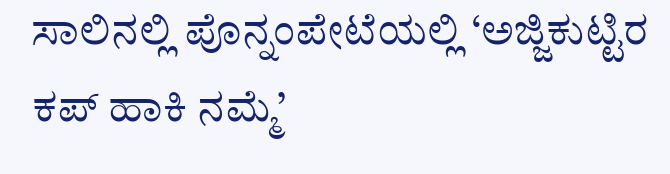ಸಾಲಿನಲ್ಲಿ ಪೊನ್ನಂಪೇಟೆಯಲ್ಲಿ ‘ಅಜ್ಜಿಕುಟ್ಟಿರ ಕಪ್ ಹಾಕಿ ನಮ್ಮೆ’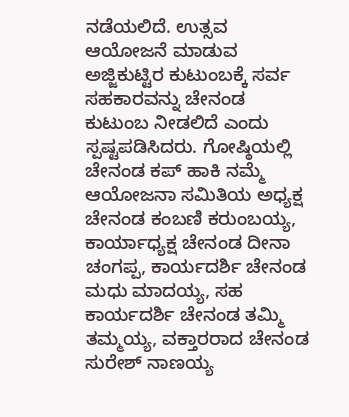ನಡೆಯಲಿದೆ. ಉತ್ಸವ ಆಯೋಜನೆ ಮಾಡುವ ಅಜ್ಜಿಕುಟ್ಟಿರ ಕುಟುಂಬಕ್ಕೆ ಸರ್ವ ಸಹಕಾರವನ್ನು ಚೇನಂಡ ಕುಟುಂಬ ನೀಡಲಿದೆ ಎಂದು ಸ್ಪಷ್ಟಪಡಿಸಿದರು. ಗೋಷ್ಠಿಯಲ್ಲಿ ಚೇನಂಡ ಕಪ್ ಹಾಕಿ ನಮ್ಮೆ ಆಯೋಜನಾ ಸಮಿತಿಯ ಅಧ್ಯಕ್ಷ ಚೇನಂಡ ಕಂಬಣಿ ಕರುಂಬಯ್ಯ, ಕಾರ್ಯಾಧ್ಯಕ್ಷ ಚೇನಂಡ ದೀನಾ ಚಂಗಪ್ಪ, ಕಾರ್ಯದರ್ಶಿ ಚೇನಂಡ ಮಧು ಮಾದಯ್ಯ, ಸಹ ಕಾರ್ಯದರ್ಶಿ ಚೇನಂಡ ತಮ್ಮಿ ತಮ್ಮಯ್ಯ, ವಕ್ತಾರರಾದ ಚೇನಂಡ ಸುರೇಶ್ ನಾಣಯ್ಯ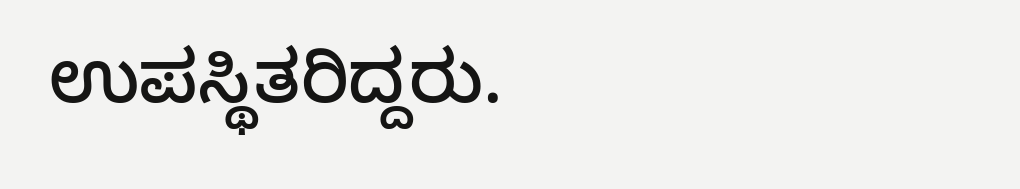ಉಪಸ್ಥಿತರಿದ್ದರು.